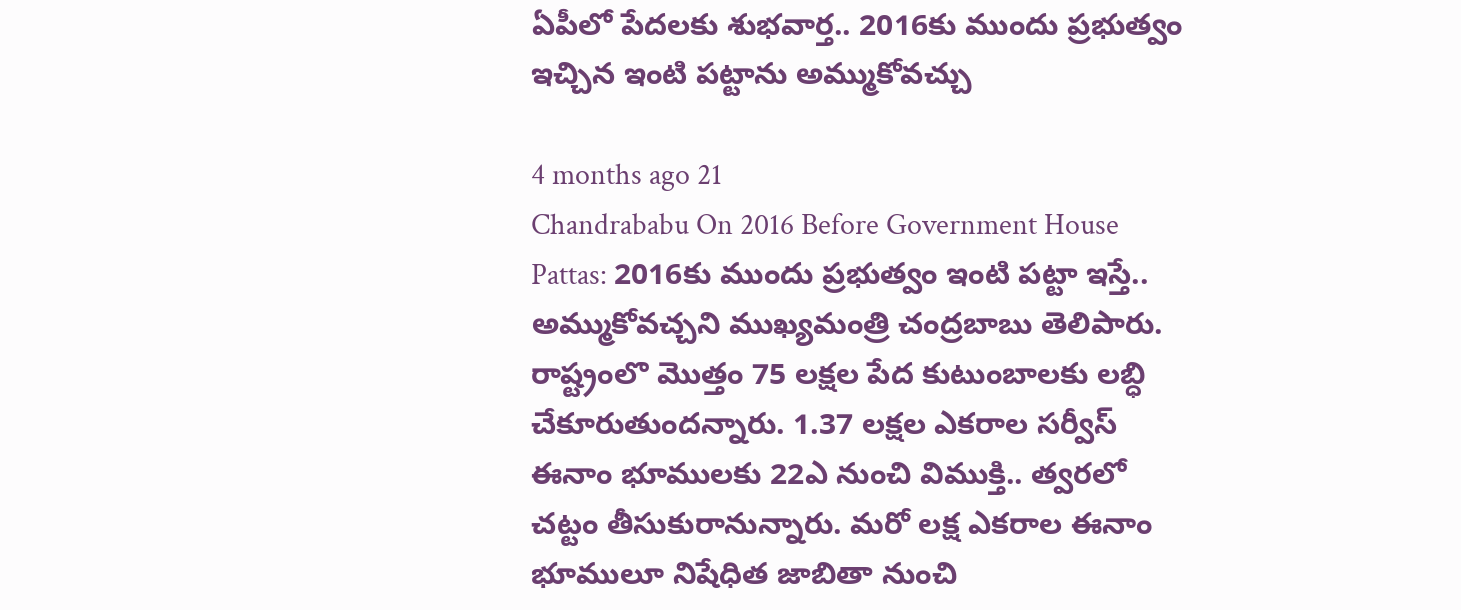ఏపీలో పేదలకు శుభవార్త.. 2016కు ముందు ప్రభుత్వం ఇచ్చిన ఇంటి పట్టాను అమ్ముకోవచ్చు

4 months ago 21
Chandrababu On 2016 Before Government House Pattas: 2016కు ముందు ప్రభుత్వం ఇంటి పట్టా ఇస్తే.. అమ్ముకోవచ్చని ముఖ్యమంత్రి చంద్రబాబు తెలిపారు. రాష్ట్రంలొ మొత్తం 75 లక్షల పేద కుటుంబాలకు లబ్ధి చేకూరుతుందన్నారు. 1.37 లక్షల ఎకరాల సర్వీస్‌ ఈనాం భూములకు 22ఎ నుంచి విముక్తి.. త్వరలో చట్టం తీసుకురానున్నారు. మరో లక్ష ఎకరాల ఈనాం భూములూ నిషేధిత జాబితా నుంచి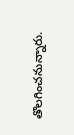తొలగించనున్నారు.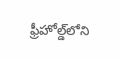ఫ్రీహోల్డ్‌లోని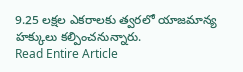9.25 లక్షల ఎకరాలకు త్వరలో యాజమాన్య హక్కులు కల్పించనున్నారు.
Read Entire Article